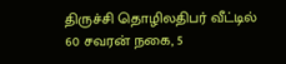திருச்சி தொழிலதிபர் வீட்டில் 60 சவரன் நகை, 5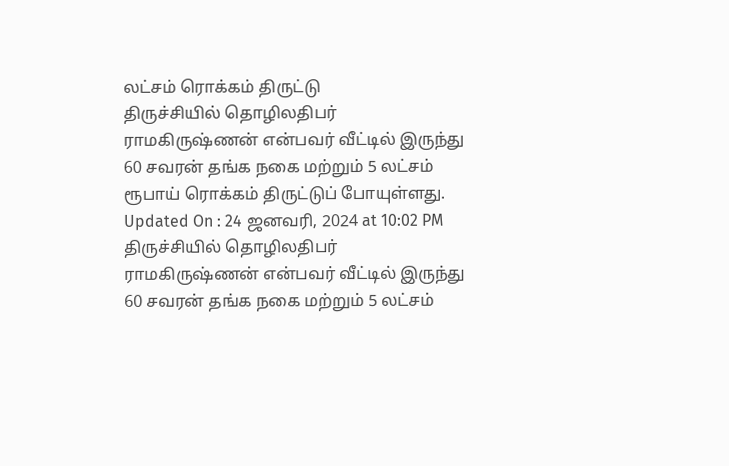லட்சம் ரொக்கம் திருட்டு
திருச்சியில் தொழிலதிபர் ராமகிருஷ்ணன் என்பவர் வீட்டில் இருந்து 60 சவரன் தங்க நகை மற்றும் 5 லட்சம் ரூபாய் ரொக்கம் திருட்டுப் போயுள்ளது.
Updated On : 24 ஜனவரி, 2024 at 10:02 PM
திருச்சியில் தொழிலதிபர் ராமகிருஷ்ணன் என்பவர் வீட்டில் இருந்து 60 சவரன் தங்க நகை மற்றும் 5 லட்சம்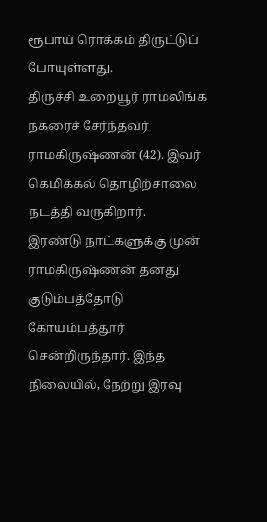ரூபாய் ரொக்கம் திருட்டுப் போயுள்ளது.
திருச்சி உறையூர் ராமலிங்க நகரைச் சேர்ந்தவர் ராமகிருஷ்ணன் (42). இவர் கெமிக்கல் தொழிற்சாலை நடத்தி வருகிறார்.
இரண்டு நாட்களுக்கு முன் ராமகிருஷ்ணன் தனது குடும்பத்தோடு கோயம்பத்தூர் சென்றிருந்தார். இந்த நிலையில், நேற்று இரவு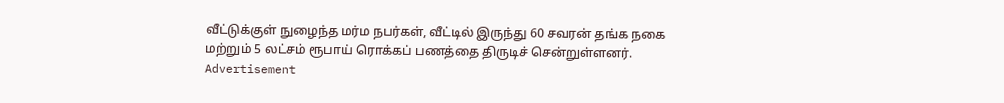வீட்டுக்குள் நுழைந்த மர்ம நபர்கள், வீட்டில் இருந்து 60 சவரன் தங்க நகை மற்றும் 5 லட்சம் ரூபாய் ரொக்கப் பணத்தை திருடிச் சென்றுள்ளனர்.
Advertisement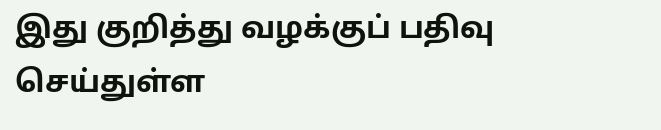இது குறித்து வழக்குப் பதிவு செய்துள்ள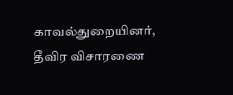காவல்துறையினர், தீவிர விசாரணை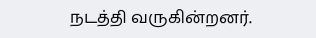நடத்தி வருகின்றனர்.